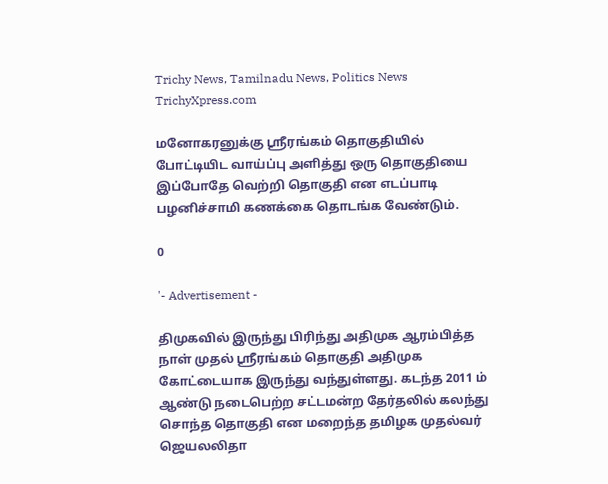Trichy News, Tamilnadu News, Politics News TrichyXpress.com

மனோகரனுக்கு ஸ்ரீரங்கம் தொகுதியில் போட்டியிட வாய்ப்பு அளித்து ஒரு தொகுதியை இப்போதே வெற்றி தொகுதி என எடப்பாடி பழனிச்சாமி கணக்கை தொடங்க வேண்டும்.

0

'- Advertisement -

திமுகவில் இருந்து பிரிந்து அதிமுக ஆரம்பித்த நாள் முதல் ஸ்ரீரங்கம் தொகுதி அதிமுக கோட்டையாக இருந்து வந்துள்ளது. கடந்த 2011 ம் ஆண்டு நடைபெற்ற சட்டமன்ற தேர்தலில் கலந்து சொந்த தொகுதி என மறைந்த தமிழக முதல்வர் ஜெயலலிதா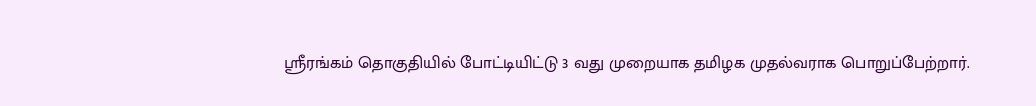ஸ்ரீரங்கம் தொகுதியில் போட்டியிட்டு 3 வது முறையாக தமிழக முதல்வராக பொறுப்பேற்றார்.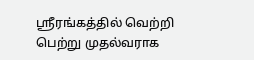ஸ்ரீரங்கத்தில் வெற்றி பெற்று முதல்வராக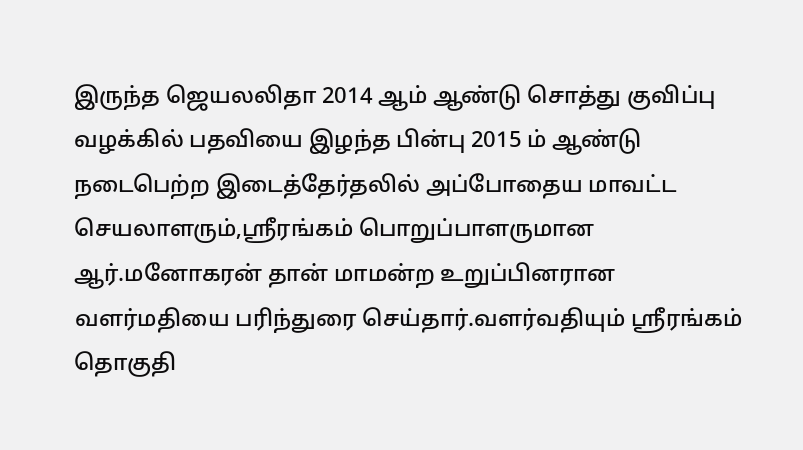இருந்த ஜெயலலிதா 2014 ஆம் ஆண்டு சொத்து குவிப்பு வழக்கில் பதவியை இழந்த பின்பு 2015 ம் ஆண்டு நடைபெற்ற இடைத்தேர்தலில் அப்போதைய மாவட்ட செயலாளரும்,ஸ்ரீரங்கம் பொறுப்பாளருமான ஆர்.மனோகரன் தான் மாமன்ற உறுப்பினரான வளர்மதியை பரிந்துரை செய்தார்.வளர்வதியும் ஸ்ரீரங்கம் தொகுதி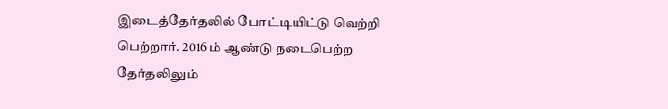இடைத்தேர்தலில் போட்டியிட்டு வெற்றி பெற்றார். 2016 ம் ஆண்டு நடைபெற்ற தேர்தலிலும்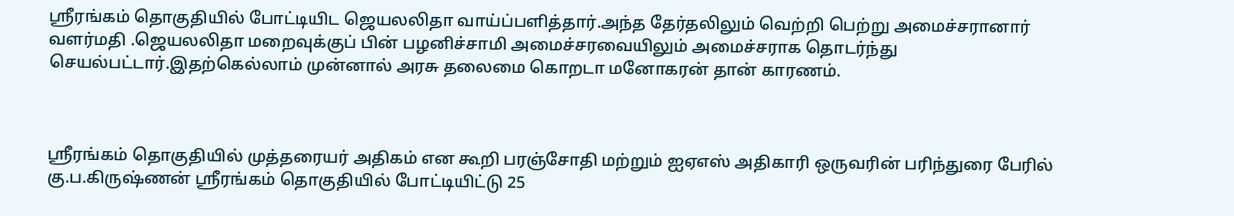ஸ்ரீரங்கம் தொகுதியில் போட்டியிட ஜெயலலிதா வாய்ப்பளித்தார்.அந்த தேர்தலிலும் வெற்றி பெற்று அமைச்சரானார் வளர்மதி .ஜெயலலிதா மறைவுக்குப் பின் பழனிச்சாமி அமைச்சரவையிலும் அமைச்சராக தொடர்ந்து செயல்பட்டார்.இதற்கெல்லாம் முன்னால் அரசு தலைமை கொறடா மனோகரன் தான் காரணம்.



ஸ்ரீரங்கம் தொகுதியில் முத்தரையர் அதிகம் என கூறி பரஞ்சோதி மற்றும் ஐஏஎஸ் அதிகாரி ஒருவரின் பரிந்துரை பேரில் கு.ப.கிருஷ்ணன் ஸ்ரீரங்கம் தொகுதியில் போட்டியிட்டு 25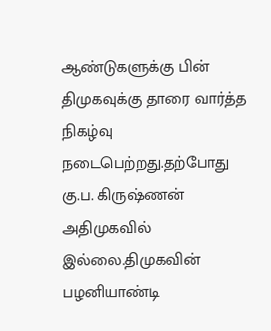ஆண்டுகளுக்கு பின் திமுகவுக்கு தாரை வார்த்த நிகழ்வு நடைபெற்றது.தற்போது கு.ப. கிருஷ்ணன் அதிமுகவில் இல்லை.திமுகவின் பழனியாண்டி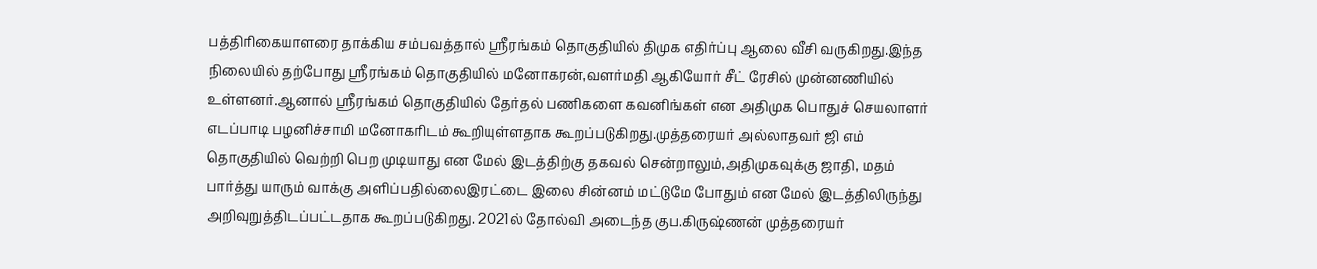பத்திரிகையாளரை தாக்கிய சம்பவத்தால் ஸ்ரீரங்கம் தொகுதியில் திமுக எதிர்ப்பு ஆலை வீசி வருகிறது.இந்த நிலையில் தற்போது ஸ்ரீரங்கம் தொகுதியில் மனோகரன்,வளர்மதி ஆகியோர் சீட் ரேசில் முன்னணியில் உள்ளனர்.ஆனால் ஸ்ரீரங்கம் தொகுதியில் தேர்தல் பணிகளை கவனிங்கள் என அதிமுக பொதுச் செயலாளர் எடப்பாடி பழனிச்சாமி மனோகரிடம் கூறியுள்ளதாக கூறப்படுகிறது.முத்தரையர் அல்லாதவர் ஜி எம் தொகுதியில் வெற்றி பெற முடியாது என மேல் இடத்திற்கு தகவல் சென்றாலும்,அதிமுகவுக்கு ஜாதி, மதம் பார்த்து யாரும் வாக்கு அளிப்பதில்லைஇரட்டை இலை சின்னம் மட்டுமே போதும் என மேல் இடத்திலிருந்து அறிவுறுத்திடப்பட்டதாக கூறப்படுகிறது. 2021ல் தோல்வி அடைந்த குப.கிருஷ்ணன் முத்தரையர்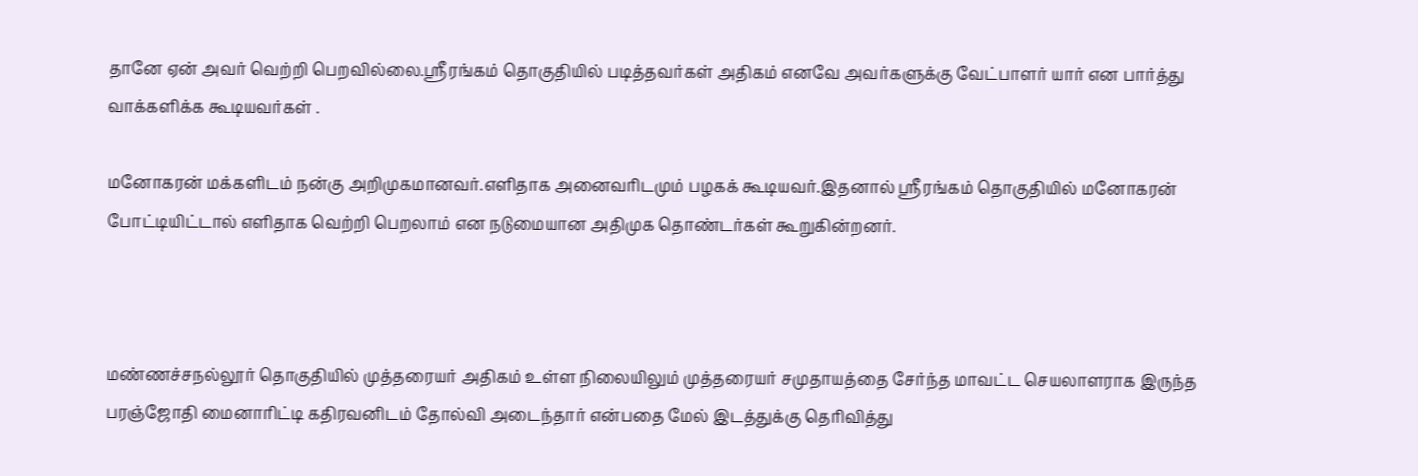தானே ஏன் அவர் வெற்றி பெறவில்லை.ஸ்ரீரங்கம் தொகுதியில் படித்தவர்கள் அதிகம் எனவே அவர்களுக்கு வேட்பாளர் யார் என பார்த்து வாக்களிக்க கூடியவர்கள் .

மனோகரன் மக்களிடம் நன்கு அறிமுகமானவர்.எளிதாக அனைவரிடமும் பழகக் கூடியவர்.இதனால் ஸ்ரீரங்கம் தொகுதியில் மனோகரன் போட்டியிட்டால் எளிதாக வெற்றி பெறலாம் என நடுமையான அதிமுக தொண்டர்கள் கூறுகின்றனர்.



மண்ணச்சநல்லூர் தொகுதியில் முத்தரையர் அதிகம் உள்ள நிலையிலும் முத்தரையர் சமுதாயத்தை சேர்ந்த மாவட்ட செயலாளராக இருந்த பரஞ்ஜோதி மைனாரிட்டி கதிரவனிடம் தோல்வி அடைந்தார் என்பதை மேல் இடத்துக்கு தெரிவித்து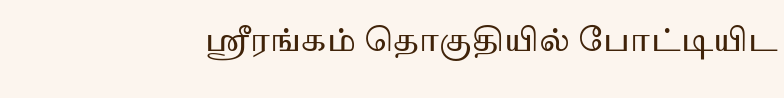ஸ்ரீரங்கம் தொகுதியில் போட்டியிட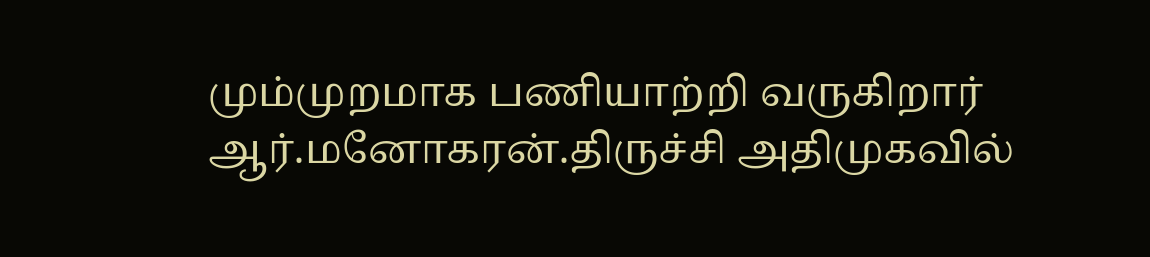மும்முறமாக பணியாற்றி வருகிறார் ஆர்.மனோகரன்.திருச்சி அதிமுகவில்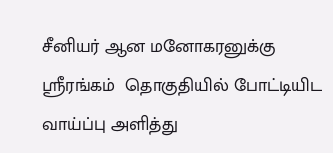சீனியர் ஆன மனோகரனுக்கு ஸ்ரீரங்கம்  தொகுதியில் போட்டியிட வாய்ப்பு அளித்து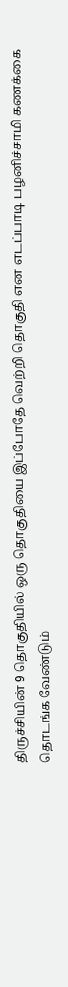திருச்சியின் 9 தொகுதியில் ஒரு தொகுதியை இப்போதே வெற்றி தொகுதி என எடப்பாடி பழனிச்சாமி கணக்கை தொடங்க வேண்டும்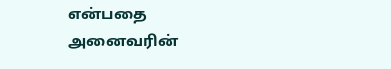என்பதை அனைவரின்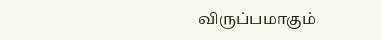விருப்பமாகும்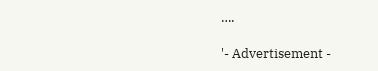….

'- Advertisement -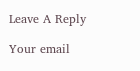Leave A Reply

Your email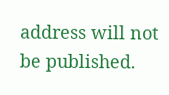address will not be published.